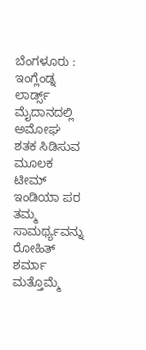ಬೆಂಗಳೂರು : ಇಂಗ್ಲೆಂಡ್ನ ಲಾರ್ಡ್ಸ್ ಮೈದಾನದಲ್ಲಿ ಅಮೋಘ ಶತಕ ಸಿಡಿಸುವ ಮೂಲಕ ಟೀಮ್ ಇಂಡಿಯಾ ಪರ ತಮ್ಮ ಸಾಮರ್ಥ್ಯವನ್ನು ರೋಹಿತ್ ಶರ್ಮಾ ಮತ್ತೊಮ್ಮೆ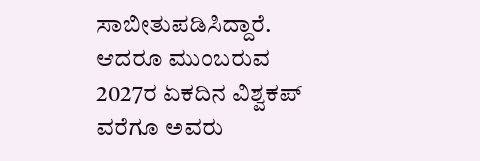ಸಾಬೀತುಪಡಿಸಿದ್ದಾರೆ. ಆದರೂ ಮುಂಬರುವ 2027ರ ಏಕದಿನ ವಿಶ್ವಕಪ್ ವರೆಗೂ ಅವರು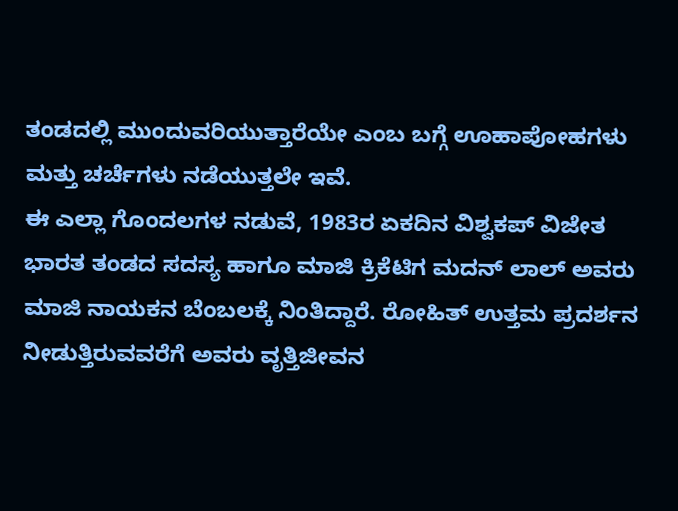ತಂಡದಲ್ಲಿ ಮುಂದುವರಿಯುತ್ತಾರೆಯೇ ಎಂಬ ಬಗ್ಗೆ ಊಹಾಪೋಹಗಳು ಮತ್ತು ಚರ್ಚೆಗಳು ನಡೆಯುತ್ತಲೇ ಇವೆ.
ಈ ಎಲ್ಲಾ ಗೊಂದಲಗಳ ನಡುವೆ, 1983ರ ಏಕದಿನ ವಿಶ್ವಕಪ್ ವಿಜೇತ ಭಾರತ ತಂಡದ ಸದಸ್ಯ ಹಾಗೂ ಮಾಜಿ ಕ್ರಿಕೆಟಿಗ ಮದನ್ ಲಾಲ್ ಅವರು ಮಾಜಿ ನಾಯಕನ ಬೆಂಬಲಕ್ಕೆ ನಿಂತಿದ್ದಾರೆ. ರೋಹಿತ್ ಉತ್ತಮ ಪ್ರದರ್ಶನ ನೀಡುತ್ತಿರುವವರೆಗೆ ಅವರು ವೃತ್ತಿಜೀವನ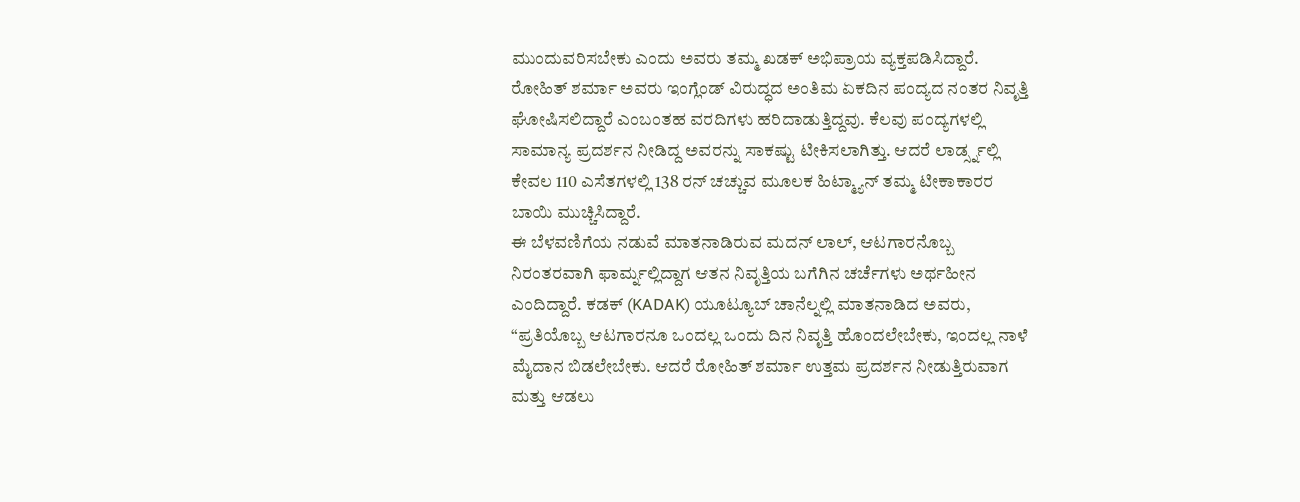ಮುಂದುವರಿಸಬೇಕು ಎಂದು ಅವರು ತಮ್ಮ ಖಡಕ್ ಅಭಿಪ್ರಾಯ ವ್ಯಕ್ತಪಡಿಸಿದ್ದಾರೆ.
ರೋಹಿತ್ ಶರ್ಮಾ ಅವರು ಇಂಗ್ಲೆಂಡ್ ವಿರುದ್ಧದ ಅಂತಿಮ ಏಕದಿನ ಪಂದ್ಯದ ನಂತರ ನಿವೃತ್ತಿ ಘೋಷಿಸಲಿದ್ದಾರೆ ಎಂಬಂತಹ ವರದಿಗಳು ಹರಿದಾಡುತ್ತಿದ್ದವು. ಕೆಲವು ಪಂದ್ಯಗಳಲ್ಲಿ ಸಾಮಾನ್ಯ ಪ್ರದರ್ಶನ ನೀಡಿದ್ದ ಅವರನ್ನು ಸಾಕಷ್ಟು ಟೀಕಿಸಲಾಗಿತ್ತು. ಆದರೆ ಲಾರ್ಡ್ಸ್ನಲ್ಲಿ ಕೇವಲ 110 ಎಸೆತಗಳಲ್ಲಿ 138 ರನ್ ಚಚ್ಚುವ ಮೂಲಕ ಹಿಟ್ಮ್ಯಾನ್ ತಮ್ಮ ಟೀಕಾಕಾರರ ಬಾಯಿ ಮುಚ್ಚಿಸಿದ್ದಾರೆ.
ಈ ಬೆಳವಣಿಗೆಯ ನಡುವೆ ಮಾತನಾಡಿರುವ ಮದನ್ ಲಾಲ್, ಆಟಗಾರನೊಬ್ಬ ನಿರಂತರವಾಗಿ ಫಾರ್ಮ್ನಲ್ಲಿದ್ದಾಗ ಆತನ ನಿವೃತ್ತಿಯ ಬಗೆಗಿನ ಚರ್ಚೆಗಳು ಅರ್ಥಹೀನ ಎಂದಿದ್ದಾರೆ. ಕಡಕ್ (KADAK) ಯೂಟ್ಯೂಬ್ ಚಾನೆಲ್ನಲ್ಲಿ ಮಾತನಾಡಿದ ಅವರು, “ಪ್ರತಿಯೊಬ್ಬ ಆಟಗಾರನೂ ಒಂದಲ್ಲ ಒಂದು ದಿನ ನಿವೃತ್ತಿ ಹೊಂದಲೇಬೇಕು, ಇಂದಲ್ಲ ನಾಳೆ ಮೈದಾನ ಬಿಡಲೇಬೇಕು. ಆದರೆ ರೋಹಿತ್ ಶರ್ಮಾ ಉತ್ತಮ ಪ್ರದರ್ಶನ ನೀಡುತ್ತಿರುವಾಗ ಮತ್ತು ಆಡಲು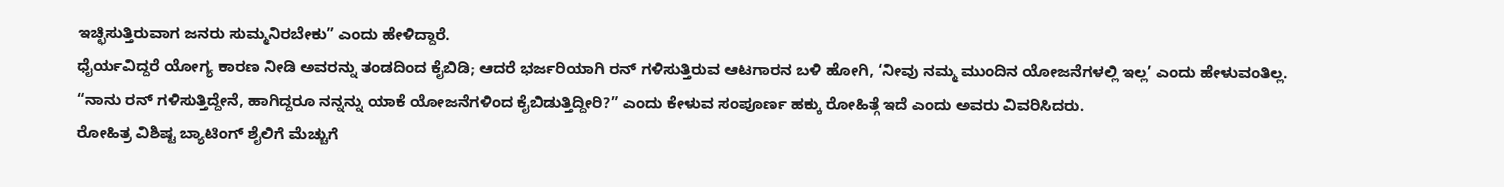ಇಚ್ಛಿಸುತ್ತಿರುವಾಗ ಜನರು ಸುಮ್ಮನಿರಬೇಕು” ಎಂದು ಹೇಳಿದ್ದಾರೆ.
ಧೈರ್ಯವಿದ್ದರೆ ಯೋಗ್ಯ ಕಾರಣ ನೀಡಿ ಅವರನ್ನು ತಂಡದಿಂದ ಕೈಬಿಡಿ; ಆದರೆ ಭರ್ಜರಿಯಾಗಿ ರನ್ ಗಳಿಸುತ್ತಿರುವ ಆಟಗಾರನ ಬಳಿ ಹೋಗಿ, ‘ನೀವು ನಮ್ಮ ಮುಂದಿನ ಯೋಜನೆಗಳಲ್ಲಿ ಇಲ್ಲ’ ಎಂದು ಹೇಳುವಂತಿಲ್ಲ. “ನಾನು ರನ್ ಗಳಿಸುತ್ತಿದ್ದೇನೆ, ಹಾಗಿದ್ದರೂ ನನ್ನನ್ನು ಯಾಕೆ ಯೋಜನೆಗಳಿಂದ ಕೈಬಿಡುತ್ತಿದ್ದೀರಿ?” ಎಂದು ಕೇಳುವ ಸಂಪೂರ್ಣ ಹಕ್ಕು ರೋಹಿತ್ಗೆ ಇದೆ ಎಂದು ಅವರು ವಿವರಿಸಿದರು.
ರೋಹಿತ್ರ ವಿಶಿಷ್ಟ ಬ್ಯಾಟಿಂಗ್ ಶೈಲಿಗೆ ಮೆಚ್ಚುಗೆ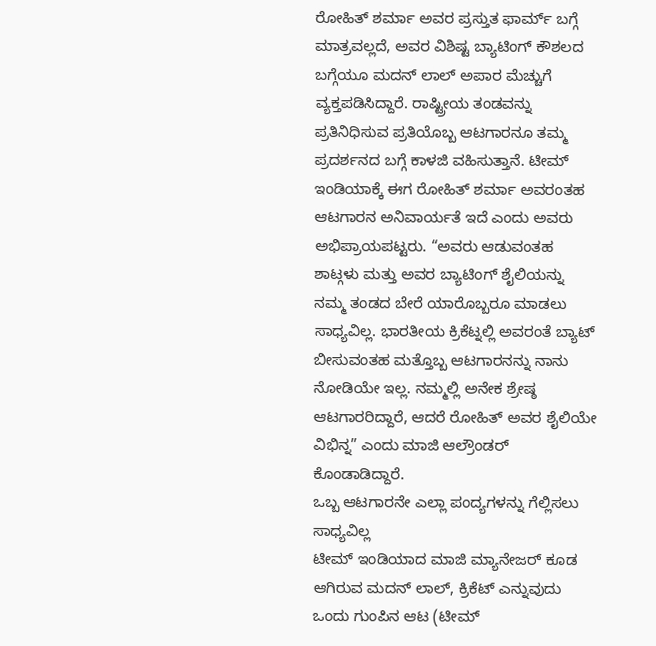ರೋಹಿತ್ ಶರ್ಮಾ ಅವರ ಪ್ರಸ್ತುತ ಫಾರ್ಮ್ ಬಗ್ಗೆ ಮಾತ್ರವಲ್ಲದೆ, ಅವರ ವಿಶಿಷ್ಟ ಬ್ಯಾಟಿಂಗ್ ಕೌಶಲದ ಬಗ್ಗೆಯೂ ಮದನ್ ಲಾಲ್ ಅಪಾರ ಮೆಚ್ಚುಗೆ ವ್ಯಕ್ತಪಡಿಸಿದ್ದಾರೆ. ರಾಷ್ಟ್ರೀಯ ತಂಡವನ್ನು ಪ್ರತಿನಿಧಿಸುವ ಪ್ರತಿಯೊಬ್ಬ ಆಟಗಾರನೂ ತಮ್ಮ ಪ್ರದರ್ಶನದ ಬಗ್ಗೆ ಕಾಳಜಿ ವಹಿಸುತ್ತಾನೆ. ಟೀಮ್ ಇಂಡಿಯಾಕ್ಕೆ ಈಗ ರೋಹಿತ್ ಶರ್ಮಾ ಅವರಂತಹ ಆಟಗಾರನ ಅನಿವಾರ್ಯತೆ ಇದೆ ಎಂದು ಅವರು ಅಭಿಪ್ರಾಯಪಟ್ಟರು. “ಅವರು ಆಡುವಂತಹ ಶಾಟ್ಗಳು ಮತ್ತು ಅವರ ಬ್ಯಾಟಿಂಗ್ ಶೈಲಿಯನ್ನು ನಮ್ಮ ತಂಡದ ಬೇರೆ ಯಾರೊಬ್ಬರೂ ಮಾಡಲು ಸಾಧ್ಯವಿಲ್ಲ. ಭಾರತೀಯ ಕ್ರಿಕೆಟ್ನಲ್ಲಿ ಅವರಂತೆ ಬ್ಯಾಟ್ ಬೀಸುವಂತಹ ಮತ್ತೊಬ್ಬ ಆಟಗಾರನನ್ನು ನಾನು ನೋಡಿಯೇ ಇಲ್ಲ. ನಮ್ಮಲ್ಲಿ ಅನೇಕ ಶ್ರೇಷ್ಠ ಆಟಗಾರರಿದ್ದಾರೆ, ಆದರೆ ರೋಹಿತ್ ಅವರ ಶೈಲಿಯೇ ವಿಭಿನ್ನ” ಎಂದು ಮಾಜಿ ಆಲ್ರೌಂಡರ್ ಕೊಂಡಾಡಿದ್ದಾರೆ.
ಒಬ್ಬ ಆಟಗಾರನೇ ಎಲ್ಲಾ ಪಂದ್ಯಗಳನ್ನು ಗೆಲ್ಲಿಸಲು ಸಾಧ್ಯವಿಲ್ಲ
ಟೀಮ್ ಇಂಡಿಯಾದ ಮಾಜಿ ಮ್ಯಾನೇಜರ್ ಕೂಡ ಆಗಿರುವ ಮದನ್ ಲಾಲ್, ಕ್ರಿಕೆಟ್ ಎನ್ನುವುದು ಒಂದು ಗುಂಪಿನ ಆಟ (ಟೀಮ್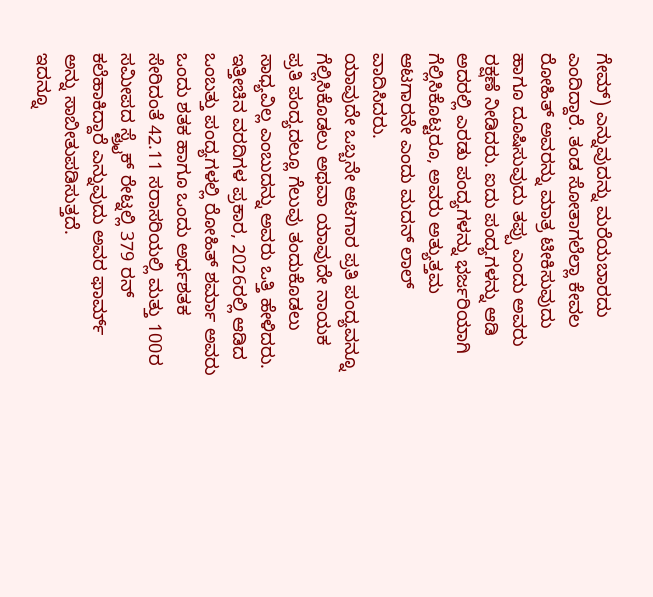ಗೇಮ್) ಎನ್ನುವುದನ್ನು ಮರೆಯಬಾರದು ಎಂದಿದ್ದಾರೆ. ತಂಡ ಸೋತಾಗಲೆಲ್ಲಾ ಕೇವಲ ರೋಹಿತ್ ಅವರನ್ನು ಮಾತ್ರ ಟೀಕಿಸುವುದು ಹಾಗೂ ದೂಷಿಸುವುದು ತಪ್ಪು ಎಂದು ಅವರು ರಕ್ಷಣೆ ನೀಡಿದರು. ಐದು ಪಂದ್ಯಗಳನ್ನು ಆಡಿ ಅದರಲ್ಲಿ ಎರಡು ಪಂದ್ಯಗಳನ್ನು ಭರ್ಜರಿಯಾಗಿ ಗೆಲ್ಲಿಸಿಕೊಟ್ಟರೂ, ಅವರು ಅತ್ಯುತ್ತಮ ಆಟಗಾರನೇ ಎಂದು ಮದನ್ ಲಾಲ್ ವಾದಿಸಿದರು.
ಯಾವುದೇ ಒಬ್ಬನೇ ಆಟಗಾರ ಪ್ರತಿ ಪಂದ್ಯವನ್ನೂ ಗೆಲ್ಲಿಸಿಕೊಡಲು ಅಥವಾ ಯಾವುದೇ ನಾಯಕ ಪ್ರತಿ ಪಂದ್ಯದಲ್ಲೂ ಗೆಲುವು ತಂದುಕೊಡಲು ಸಾಧ್ಯವಿಲ್ಲ ಎಂಬುದನ್ನು ಅವರು ಒತ್ತಿ ಹೇಳಿದರು. ಇತ್ತೀಚಿನ ವರದಿಗಳ ಪ್ರಕಾರ, 2026ರಲ್ಲಿ ಆಡಿದ ಒಂಬತ್ತು ಪಂದ್ಯಗಳಲ್ಲಿ ರೋಹಿತ್ ಶರ್ಮಾ ಅವರು ಒಂದು ಶತಕ ಹಾಗೂ ಒಂದು ಅರ್ಧಶತಕ ಸೇರಿದಂತೆ 42.11 ಸರಾಸರಿಯಲ್ಲಿ ಮತ್ತು 100ರ ಸಮೀಪದ ಸ್ಟ್ರೈಕ್ ರೇಟ್ನಲ್ಲಿ 379 ರನ್ ಕಲೆಹಾಕಿದ್ದಾರೆ ಎನ್ನುವುದು ಅವರ ಫಾರ್ಮ್ ಅನ್ನು ಸಾಬೀತುಪಡಿಸುತ್ತದೆ.
ಇದನ್ನೂ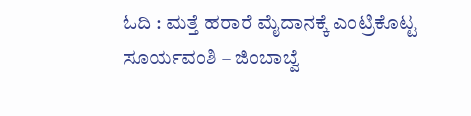ಓದಿ : ಮತ್ತೆ ಹರಾರೆ ಮೈದಾನಕ್ಕೆ ಎಂಟ್ರಿಕೊಟ್ಟ ಸೂರ್ಯವಂಶಿ – ಜಿಂಬಾಬ್ವೆ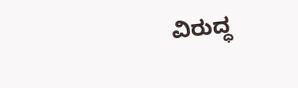ವಿರುದ್ಧ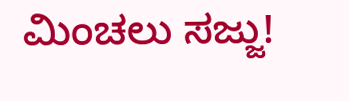ಮಿಂಚಲು ಸಜ್ಜು!